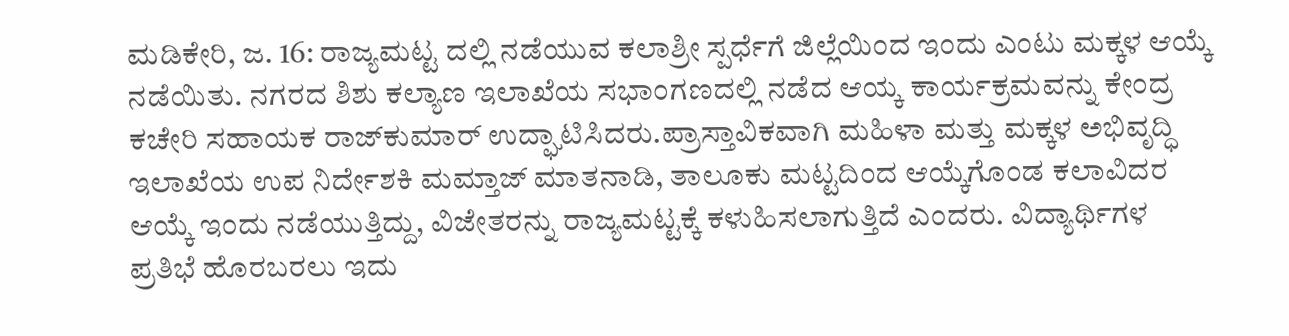ಮಡಿಕೇರಿ, ಜ. 16: ರಾಜ್ಯಮಟ್ಟ ದಲ್ಲಿ ನಡೆಯುವ ಕಲಾಶ್ರೀ ಸ್ಪರ್ಧೆಗೆ ಜಿಲ್ಲೆಯಿಂದ ಇಂದು ಎಂಟು ಮಕ್ಕಳ ಆಯ್ಕೆ ನಡೆಯಿತು. ನಗರದ ಶಿಶು ಕಲ್ಯಾಣ ಇಲಾಖೆಯ ಸಭಾಂಗಣದಲ್ಲಿ ನಡೆದ ಆಯ್ಕ ಕಾರ್ಯಕ್ರಮವನ್ನು ಕೇಂದ್ರ ಕಚೇರಿ ಸಹಾಯಕ ರಾಜ್‍ಕುಮಾರ್ ಉದ್ಘಾಟಿಸಿದರು.ಪ್ರಾಸ್ತಾವಿಕವಾಗಿ ಮಹಿಳಾ ಮತ್ತು ಮಕ್ಕಳ ಅಭಿವೃದ್ಧಿ ಇಲಾಖೆಯ ಉಪ ನಿರ್ದೇಶಕಿ ಮಮ್ತಾಜ್ ಮಾತನಾಡಿ, ತಾಲೂಕು ಮಟ್ಟದಿಂದ ಆಯ್ಕೆಗೊಂಡ ಕಲಾವಿದರ ಆಯ್ಕೆ ಇಂದು ನಡೆಯುತ್ತಿದ್ದು, ವಿಜೇತರನ್ನು ರಾಜ್ಯಮಟ್ಟಕ್ಕೆ ಕಳುಹಿಸಲಾಗುತ್ತಿದೆ ಎಂದರು. ವಿದ್ಯಾರ್ಥಿಗಳ ಪ್ರತಿಭೆ ಹೊರಬರಲು ಇದು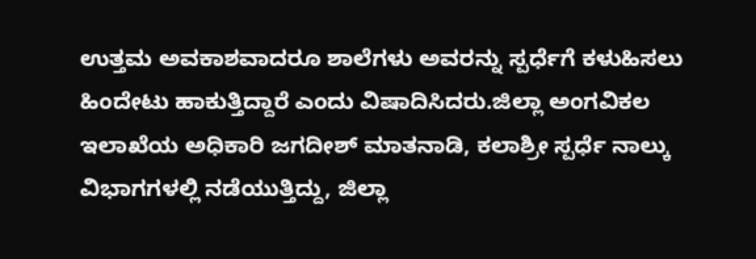ಉತ್ತಮ ಅವಕಾಶವಾದರೂ ಶಾಲೆಗಳು ಅವರನ್ನು ಸ್ಪರ್ಧೆಗೆ ಕಳುಹಿಸಲು ಹಿಂದೇಟು ಹಾಕುತ್ತಿದ್ದಾರೆ ಎಂದು ವಿಷಾದಿಸಿದರು.ಜಿಲ್ಲಾ ಅಂಗವಿಕಲ ಇಲಾಖೆಯ ಅಧಿಕಾರಿ ಜಗದೀಶ್ ಮಾತನಾಡಿ, ಕಲಾಶ್ರೀ ಸ್ಪರ್ಧೆ ನಾಲ್ಕು ವಿಭಾಗಗಳಲ್ಲಿ ನಡೆಯುತ್ತಿದ್ದು, ಜಿಲ್ಲಾ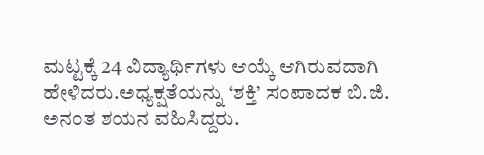ಮಟ್ಟಕ್ಕೆ 24 ವಿದ್ಯಾರ್ಥಿಗಳು ಆಯ್ಕೆ ಆಗಿರುವದಾಗಿ ಹೇಳಿದರು.ಅಧ್ಯಕ್ಷತೆಯನ್ನು ‘ಶಕ್ತಿ’ ಸಂಪಾದಕ ಬಿ.ಜಿ. ಅನಂತ ಶಯನ ವಹಿಸಿದ್ದರು.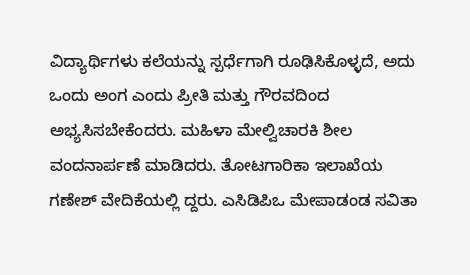ವಿದ್ಯಾರ್ಥಿಗಳು ಕಲೆಯನ್ನು ಸ್ಪರ್ಧೆಗಾಗಿ ರೂಢಿಸಿಕೊಳ್ಳದೆ, ಅದು ಒಂದು ಅಂಗ ಎಂದು ಪ್ರೀತಿ ಮತ್ತು ಗೌರವದಿಂದ ಅಭ್ಯಸಿಸಬೇಕೆಂದರು. ಮಹಿಳಾ ಮೇಲ್ವಿಚಾರಕಿ ಶೀಲ ವಂದನಾರ್ಪಣೆ ಮಾಡಿದರು. ತೋಟಗಾರಿಕಾ ಇಲಾಖೆಯ ಗಣೇಶ್ ವೇದಿಕೆಯಲ್ಲಿ ದ್ದರು. ಎಸಿಡಿಪಿಒ ಮೇಪಾಡಂಡ ಸವಿತಾ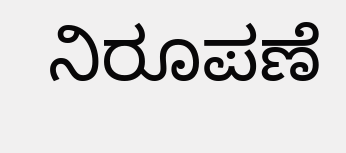ನಿರೂಪಣೆ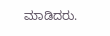ಮಾಡಿದರು.